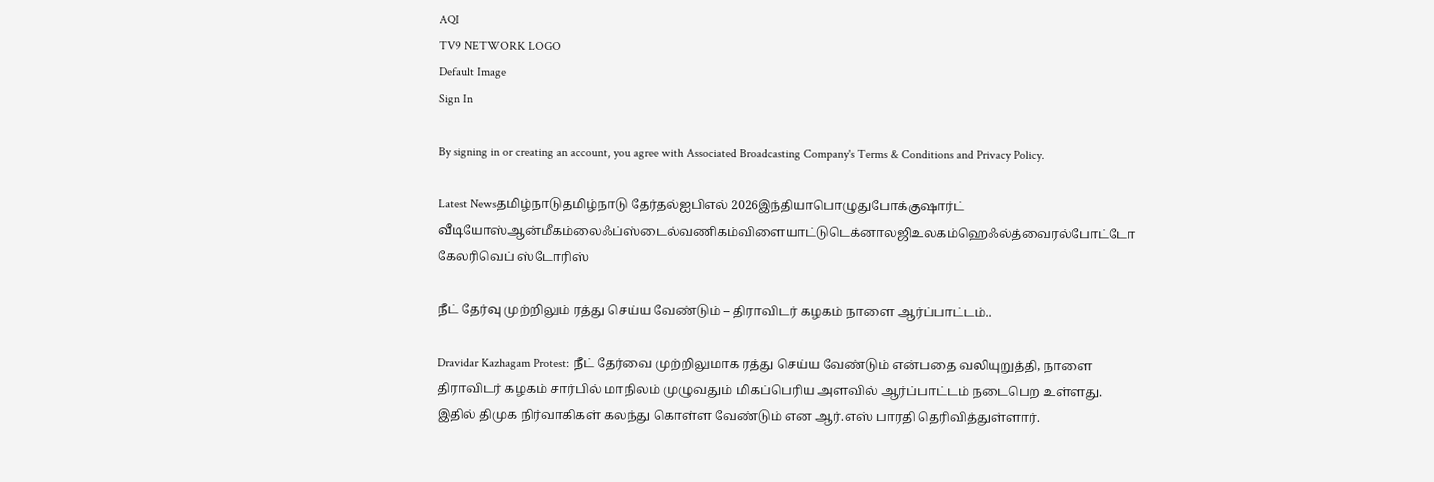AQI
TV9 NETWORK LOGO
Default Image
Sign In

By signing in or creating an account, you agree with Associated Broadcasting Company's Terms & Conditions and Privacy Policy.

Latest Newsதமிழ்நாடுதமிழ்நாடு தேர்தல்ஐபிஎல் 2026இந்தியாபொழுதுபோக்குஷார்ட் வீடியோஸ்ஆன்மீகம்லைஃப்ஸ்டைல்வணிகம்விளையாட்டுடெக்னாலஜிஉலகம்ஹெஃல்த்வைரல்போட்டோ கேலரிவெப் ஸ்டோரிஸ்

நீட் தேர்வு முற்றிலும் ரத்து செய்ய வேண்டும் – திராவிடர் கழகம் நாளை ஆர்ப்பாட்டம்..

Dravidar Kazhagam Protest: நீட் தேர்வை முற்றிலுமாக ரத்து செய்ய வேண்டும் என்பதை வலியுறுத்தி, நாளை திராவிடர் கழகம் சார்பில் மாநிலம் முழுவதும் மிகப்பெரிய அளவில் ஆர்ப்பாட்டம் நடைபெற உள்ளது. இதில் திமுக நிர்வாகிகள் கலந்து கொள்ள வேண்டும் என ஆர்.எஸ் பாரதி தெரிவித்துள்ளார்.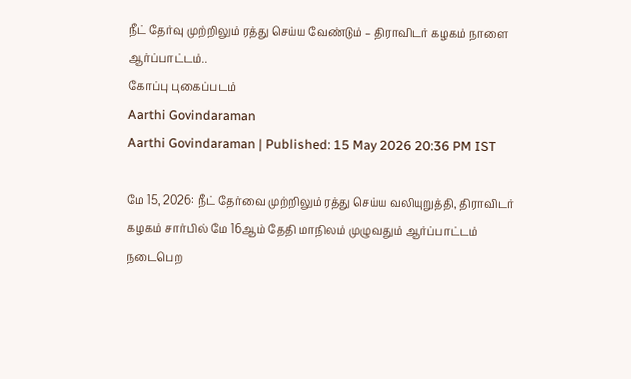நீட் தேர்வு முற்றிலும் ரத்து செய்ய வேண்டும் – திராவிடர் கழகம் நாளை ஆர்ப்பாட்டம்..
கோப்பு புகைப்படம்
Aarthi Govindaraman
Aarthi Govindaraman | Published: 15 May 2026 20:36 PM IST

மே 15, 2026: நீட் தேர்வை முற்றிலும் ரத்து செய்ய வலியுறுத்தி, திராவிடர் கழகம் சார்பில் மே 16ஆம் தேதி மாநிலம் முழுவதும் ஆர்ப்பாட்டம் நடைபெற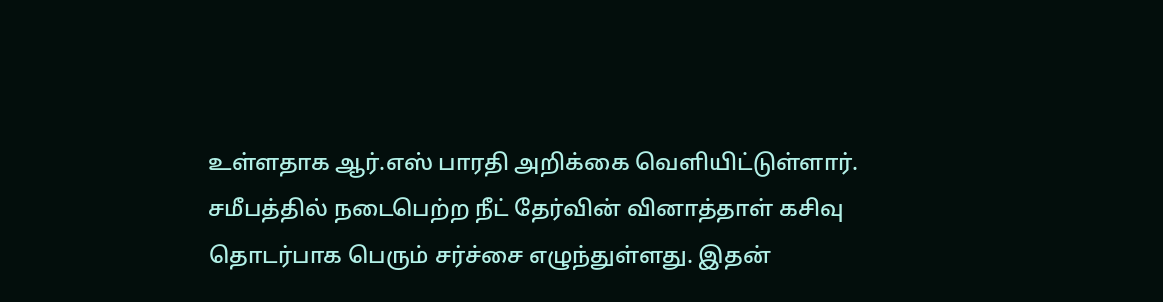உள்ளதாக ஆர்.எஸ் பாரதி அறிக்கை வெளியிட்டுள்ளார். சமீபத்தில் நடைபெற்ற நீட் தேர்வின் வினாத்தாள் கசிவு தொடர்பாக பெரும் சர்ச்சை எழுந்துள்ளது. இதன்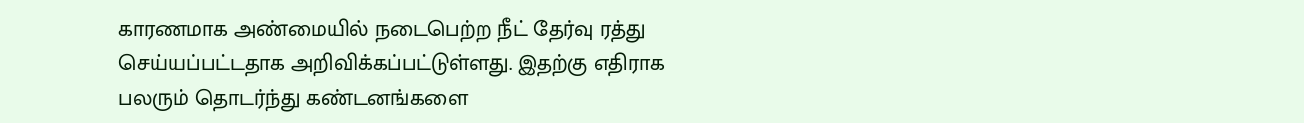காரணமாக அண்மையில் நடைபெற்ற நீட் தேர்வு ரத்து செய்யப்பட்டதாக அறிவிக்கப்பட்டுள்ளது. இதற்கு எதிராக பலரும் தொடர்ந்து கண்டனங்களை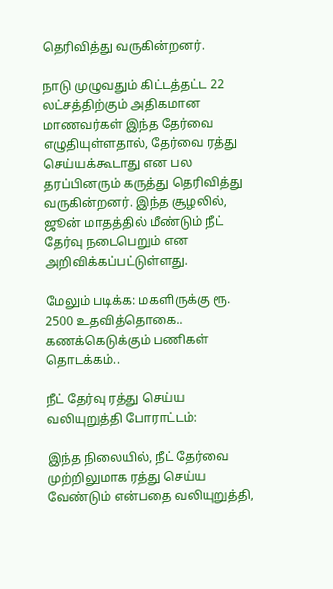தெரிவித்து வருகின்றனர்.

நாடு முழுவதும் கிட்டத்தட்ட 22 லட்சத்திற்கும் அதிகமான மாணவர்கள் இந்த தேர்வை எழுதியுள்ளதால், தேர்வை ரத்து செய்யக்கூடாது என பல தரப்பினரும் கருத்து தெரிவித்து வருகின்றனர். இந்த சூழலில், ஜூன் மாதத்தில் மீண்டும் நீட் தேர்வு நடைபெறும் என அறிவிக்கப்பட்டுள்ளது.

மேலும் படிக்க: மகளிருக்கு ரூ. 2500 உதவித்தொகை.. கணக்கெடுக்கும் பணிகள் தொடக்கம்..

நீட் தேர்வு ரத்து செய்ய வலியுறுத்தி போராட்டம்:

இந்த நிலையில், நீட் தேர்வை முற்றிலுமாக ரத்து செய்ய வேண்டும் என்பதை வலியுறுத்தி,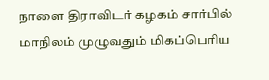நாளை திராவிடர் கழகம் சார்பில் மாநிலம் முழுவதும் மிகப்பெரிய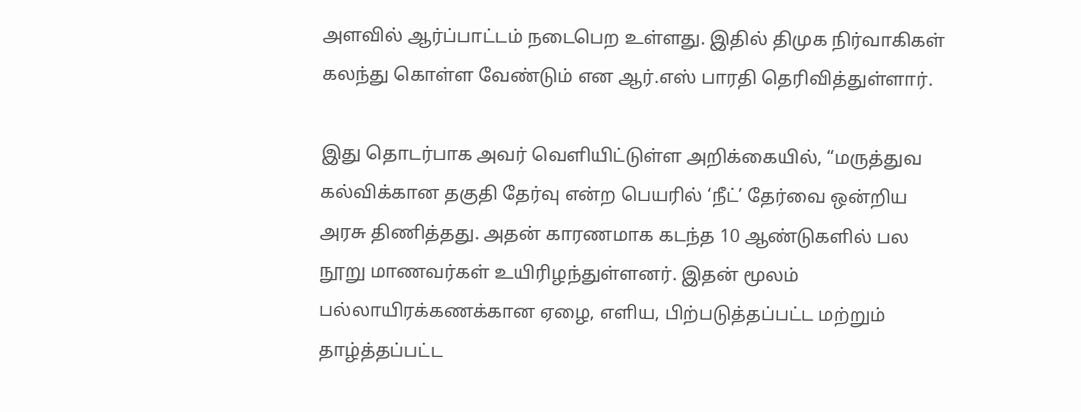அளவில் ஆர்ப்பாட்டம் நடைபெற உள்ளது. இதில் திமுக நிர்வாகிகள் கலந்து கொள்ள வேண்டும் என ஆர்.எஸ் பாரதி தெரிவித்துள்ளார்.

இது தொடர்பாக அவர் வெளியிட்டுள்ள அறிக்கையில், “மருத்துவ கல்விக்கான தகுதி தேர்வு என்ற பெயரில் ‘நீட்’ தேர்வை ஒன்றிய அரசு திணித்தது. அதன் காரணமாக கடந்த 10 ஆண்டுகளில் பல நூறு மாணவர்கள் உயிரிழந்துள்ளனர். இதன் மூலம் பல்லாயிரக்கணக்கான ஏழை, எளிய, பிற்படுத்தப்பட்ட மற்றும் தாழ்த்தப்பட்ட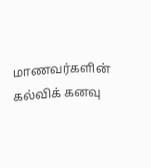மாணவர்களின் கல்விக் கனவு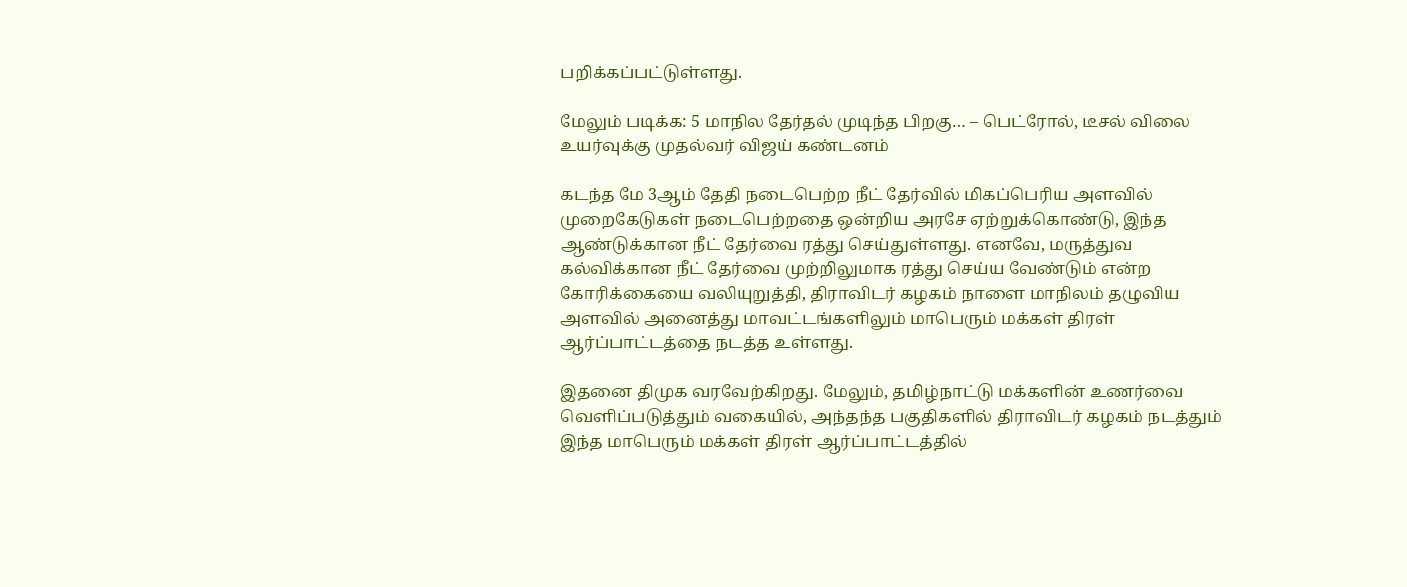பறிக்கப்பட்டுள்ளது.

மேலும் படிக்க: 5 மாநில தேர்தல் முடிந்த பிறகு… – பெட்ரோல், டீசல் விலை உயர்வுக்கு முதல்வர் விஜய் கண்டனம்

கடந்த மே 3ஆம் தேதி நடைபெற்ற நீட் தேர்வில் மிகப்பெரிய அளவில் முறைகேடுகள் நடைபெற்றதை ஒன்றிய அரசே ஏற்றுக்கொண்டு, இந்த ஆண்டுக்கான நீட் தேர்வை ரத்து செய்துள்ளது. எனவே, மருத்துவ கல்விக்கான நீட் தேர்வை முற்றிலுமாக ரத்து செய்ய வேண்டும் என்ற கோரிக்கையை வலியுறுத்தி, திராவிடர் கழகம் நாளை மாநிலம் தழுவிய அளவில் அனைத்து மாவட்டங்களிலும் மாபெரும் மக்கள் திரள் ஆர்ப்பாட்டத்தை நடத்த உள்ளது.

இதனை திமுக வரவேற்கிறது. மேலும், தமிழ்நாட்டு மக்களின் உணர்வை வெளிப்படுத்தும் வகையில், அந்தந்த பகுதிகளில் திராவிடர் கழகம் நடத்தும் இந்த மாபெரும் மக்கள் திரள் ஆர்ப்பாட்டத்தில்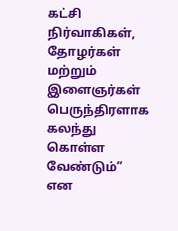கட்சி நிர்வாகிகள், தோழர்கள் மற்றும் இளைஞர்கள் பெருந்திரளாக கலந்து கொள்ள வேண்டும்” என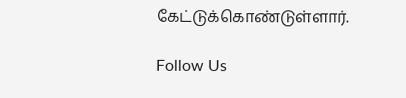கேட்டுக்கொண்டுள்ளார்.

Follow Us